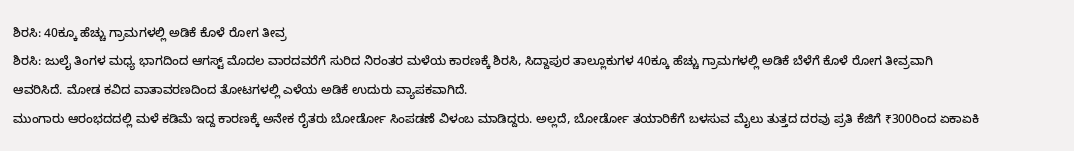ಶಿರಸಿ: 40ಕ್ಕೂ ಹೆಚ್ಚು ಗ್ರಾಮಗಳಲ್ಲಿ ಅಡಿಕೆ ಕೊಳೆ ರೋಗ ತೀವ್ರ
ಶಿರಸಿ: ಜುಲೈ ತಿಂಗಳ ಮಧ್ಯ ಭಾಗದಿಂದ ಆಗಸ್ಟ್ ಮೊದಲ ವಾರದವರೆಗೆ ಸುರಿದ ನಿರಂತರ ಮಳೆಯ ಕಾರಣಕ್ಕೆ ಶಿರಸಿ, ಸಿದ್ದಾಪುರ ತಾಲ್ಲೂಕುಗಳ 40ಕ್ಕೂ ಹೆಚ್ಚು ಗ್ರಾಮಗಳಲ್ಲಿ ಅಡಿಕೆ ಬೆಳೆಗೆ ಕೊಳೆ ರೋಗ ತೀವ್ರವಾಗಿ ಆವರಿಸಿದೆ. ಮೋಡ ಕವಿದ ವಾತಾವರಣದಿಂದ ತೋಟಗಳಲ್ಲಿ ಎಳೆಯ ಅಡಿಕೆ ಉದುರು ವ್ಯಾಪಕವಾಗಿದೆ.
ಮುಂಗಾರು ಆರಂಭದದಲ್ಲಿ ಮಳೆ ಕಡಿಮೆ ಇದ್ದ ಕಾರಣಕ್ಕೆ ಅನೇಕ ರೈತರು ಬೋರ್ಡೋ ಸಿಂಪಡಣೆ ವಿಳಂಬ ಮಾಡಿದ್ದರು. ಅಲ್ಲದೆ, ಬೋರ್ಡೋ ತಯಾರಿಕೆಗೆ ಬಳಸುವ ಮೈಲು ತುತ್ತದ ದರವು ಪ್ರತಿ ಕೆಜಿಗೆ ₹300ರಿಂದ ಏಕಾಏಕಿ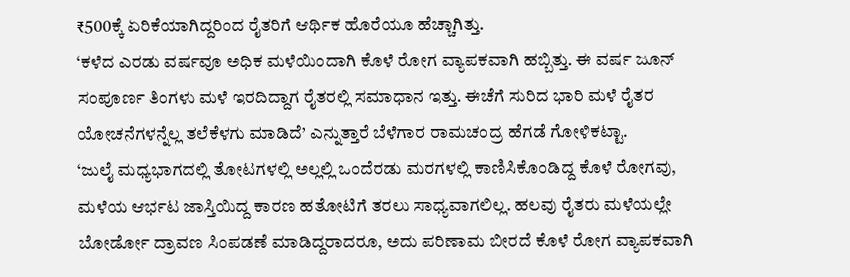₹500ಕ್ಕೆ ಏರಿಕೆಯಾಗಿದ್ದರಿಂದ ರೈತರಿಗೆ ಆರ್ಥಿಕ ಹೊರೆಯೂ ಹೆಚ್ಚಾಗಿತ್ತು.
‘ಕಳೆದ ಎರಡು ವರ್ಷವೂ ಅಧಿಕ ಮಳೆಯಿಂದಾಗಿ ಕೊಳೆ ರೋಗ ವ್ಯಾಪಕವಾಗಿ ಹಬ್ಬಿತ್ತು. ಈ ವರ್ಷ ಜೂನ್ ಸಂಪೂರ್ಣ ತಿಂಗಳು ಮಳೆ ಇರದಿದ್ದಾಗ ರೈತರಲ್ಲಿ ಸಮಾಧಾನ ಇತ್ತು. ಈಚೆಗೆ ಸುರಿದ ಭಾರಿ ಮಳೆ ರೈತರ ಯೋಚನೆಗಳನ್ನೆಲ್ಲ ತಲೆಕೆಳಗು ಮಾಡಿದೆ’ ಎನ್ನುತ್ತಾರೆ ಬೆಳೆಗಾರ ರಾಮಚಂದ್ರ ಹೆಗಡೆ ಗೋಳಿಕಟ್ಟಾ.
‘ಜುಲೈ ಮಧ್ಯಭಾಗದಲ್ಲಿ ತೋಟಗಳಲ್ಲಿ ಅಲ್ಲಲ್ಲಿ ಒಂದೆರಡು ಮರಗಳಲ್ಲಿ ಕಾಣಿಸಿಕೊಂಡಿದ್ದ ಕೊಳೆ ರೋಗವು, ಮಳೆಯ ಆರ್ಭಟ ಜಾಸ್ತಿಯಿದ್ದ ಕಾರಣ ಹತೋಟಿಗೆ ತರಲು ಸಾಧ್ಯವಾಗಲಿಲ್ಲ. ಹಲವು ರೈತರು ಮಳೆಯಲ್ಲೇ ಬೋರ್ಡೋ ದ್ರಾವಣ ಸಿಂಪಡಣೆ ಮಾಡಿದ್ದರಾದರೂ, ಅದು ಪರಿಣಾಮ ಬೀರದೆ ಕೊಳೆ ರೋಗ ವ್ಯಾಪಕವಾಗಿ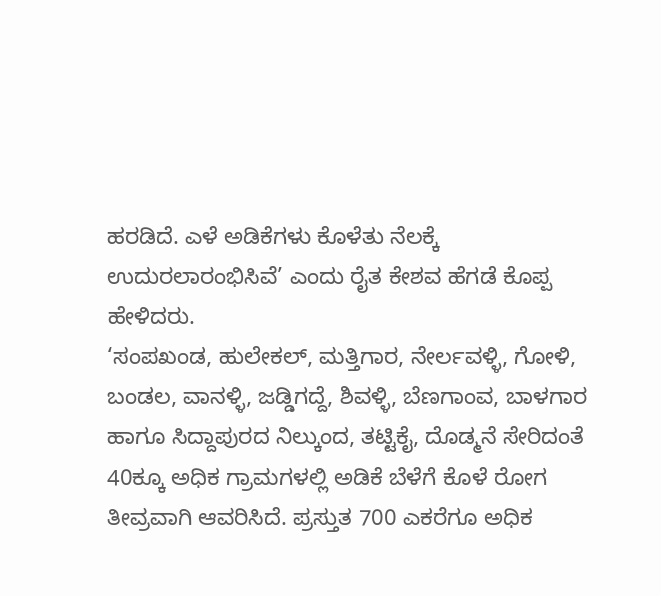ಹರಡಿದೆ. ಎಳೆ ಅಡಿಕೆಗಳು ಕೊಳೆತು ನೆಲಕ್ಕೆ ಉದುರಲಾರಂಭಿಸಿವೆ’ ಎಂದು ರೈತ ಕೇಶವ ಹೆಗಡೆ ಕೊಪ್ಪ ಹೇಳಿದರು.
‘ಸಂಪಖಂಡ, ಹುಲೇಕಲ್, ಮತ್ತಿಗಾರ, ನೇರ್ಲವಳ್ಳಿ, ಗೋಳಿ, ಬಂಡಲ, ವಾನಳ್ಳಿ, ಜಡ್ಡಿಗದ್ದೆ, ಶಿವಳ್ಳಿ, ಬೆಣಗಾಂವ, ಬಾಳಗಾರ ಹಾಗೂ ಸಿದ್ದಾಪುರದ ನಿಲ್ಕುಂದ, ತಟ್ಟಿಕೈ, ದೊಡ್ಮನೆ ಸೇರಿದಂತೆ 40ಕ್ಕೂ ಅಧಿಕ ಗ್ರಾಮಗಳಲ್ಲಿ ಅಡಿಕೆ ಬೆಳೆಗೆ ಕೊಳೆ ರೋಗ ತೀವ್ರವಾಗಿ ಆವರಿಸಿದೆ. ಪ್ರಸ್ತುತ 700 ಎಕರೆಗೂ ಅಧಿಕ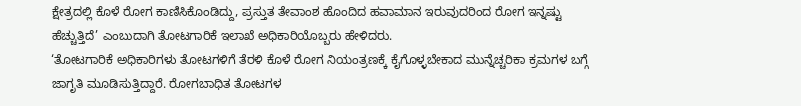ಕ್ಷೇತ್ರದಲ್ಲಿ ಕೊಳೆ ರೋಗ ಕಾಣಿಸಿಕೊಂಡಿದ್ದು, ಪ್ರಸ್ತುತ ತೇವಾಂಶ ಹೊಂದಿದ ಹವಾಮಾನ ಇರುವುದರಿಂದ ರೋಗ ಇನ್ನಷ್ಟು ಹೆಚ್ಚುತ್ತಿದೆ’ ಎಂಬುದಾಗಿ ತೋಟಗಾರಿಕೆ ಇಲಾಖೆ ಅಧಿಕಾರಿಯೊಬ್ಬರು ಹೇಳಿದರು.
‘ತೋಟಗಾರಿಕೆ ಅಧಿಕಾರಿಗಳು ತೋಟಗಳಿಗೆ ತೆರಳಿ ಕೊಳೆ ರೋಗ ನಿಯಂತ್ರಣಕ್ಕೆ ಕೈಗೊಳ್ಳಬೇಕಾದ ಮುನ್ನೆಚ್ಚರಿಕಾ ಕ್ರಮಗಳ ಬಗ್ಗೆ ಜಾಗೃತಿ ಮೂಡಿಸುತ್ತಿದ್ದಾರೆ. ರೋಗಬಾಧಿತ ತೋಟಗಳ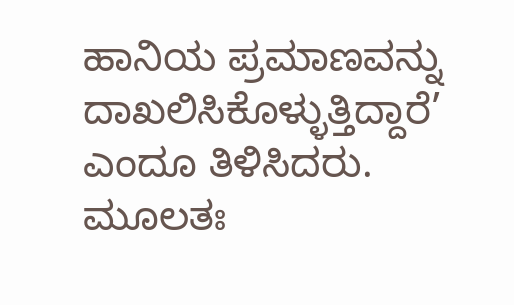ಹಾನಿಯ ಪ್ರಮಾಣವನ್ನು ದಾಖಲಿಸಿಕೊಳ್ಳುತ್ತಿದ್ದಾರೆ’ ಎಂದೂ ತಿಳಿಸಿದರು.
ಮೂಲತಃ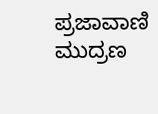ಪ್ರಜಾವಾಣಿ ಮುದ್ರಣ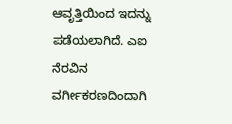ಆವೃತ್ತಿಯಿಂದ ಇದನ್ನು ಪಡೆಯಲಾಗಿದೆ. ಎಐ ನೆರವಿನ ವರ್ಗೀಕರಣದಿಂದಾಗಿ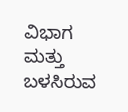ವಿಭಾಗ ಮತ್ತು ಬಳಸಿರುವ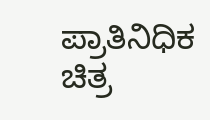ಪ್ರಾತಿನಿಧಿಕ ಚಿತ್ರ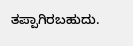ತಪ್ಪಾಗಿರಬಹುದು.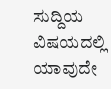ಸುದ್ದಿಯ ವಿಷಯದಲ್ಲಿ ಯಾವುದೇ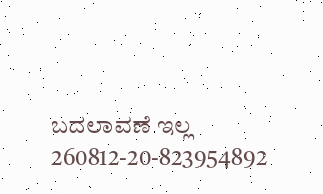ಬದಲಾವಣೆ ಇಲ್ಲ
260812-20-823954892